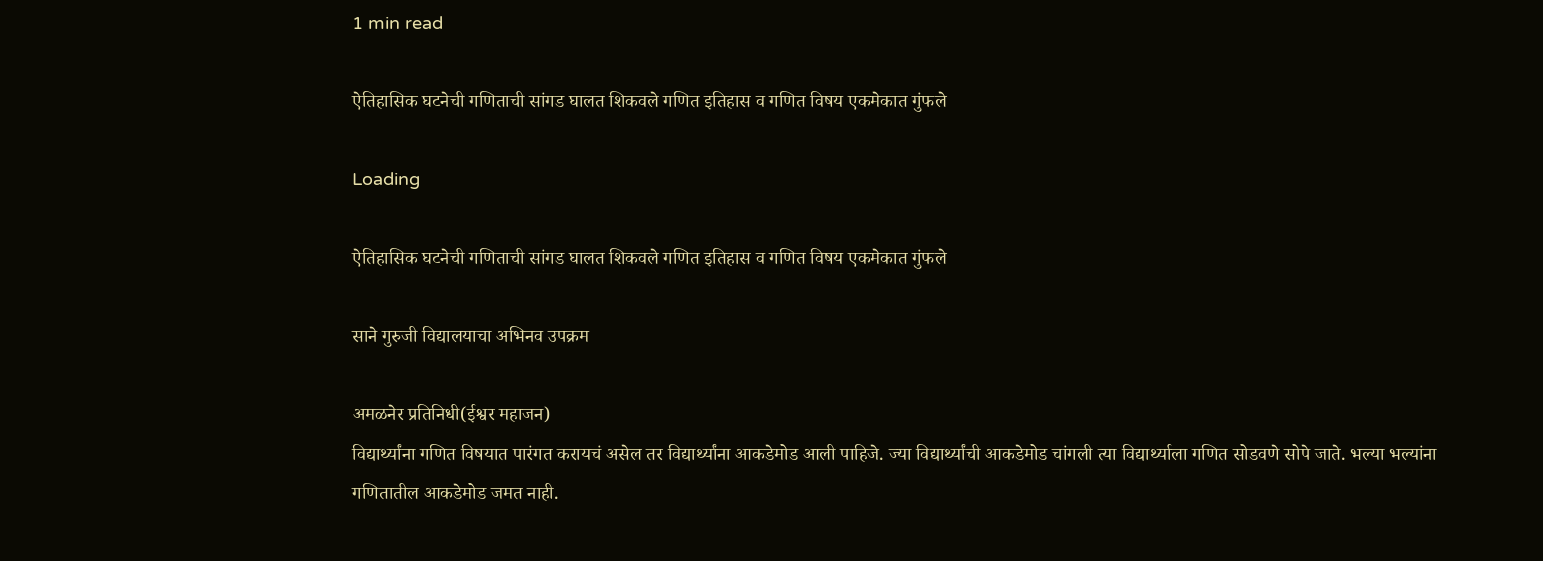1 min read

ऐतिहासिक घटनेची गणिताची सांगड घालत शिकवले गणित इतिहास व गणित विषय एकमेकात गुंफले

Loading

ऐतिहासिक घटनेची गणिताची सांगड घालत शिकवले गणित इतिहास व गणित विषय एकमेकात गुंफले

साने गुरुजी विद्यालयाचा अभिनव उपक्रम

अमळनेर प्रतिनिधी(ईश्वर महाजन)
विद्यार्थ्यांना गणित विषयात पारंगत करायचं असेल तर विद्यार्थ्यांना आकडेमोड आली पाहिजे. ज्या विद्यार्थ्यांची आकडेमोड चांगली त्या विद्यार्थ्याला गणित सोडवणे सोपे जाते. भल्या भल्यांना गणितातील आकडेमोड जमत नाही.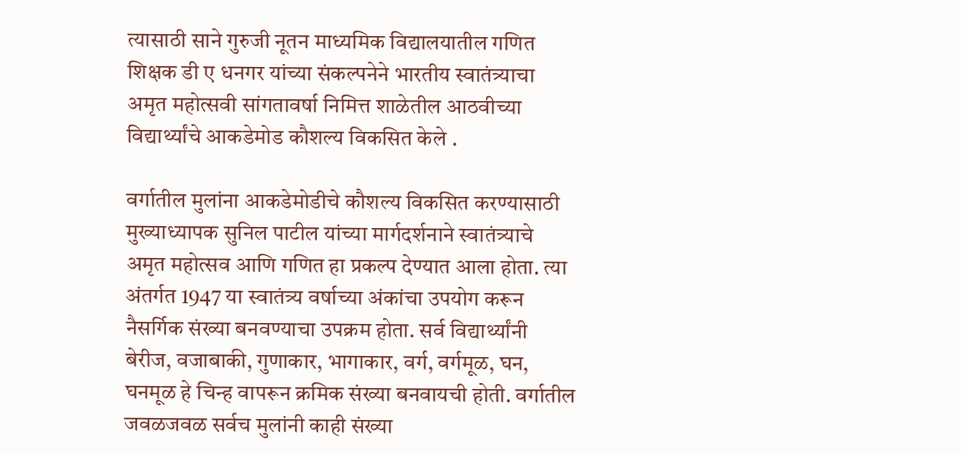त्यासाठी साने गुरुजी नूतन माध्यमिक विद्यालयातील गणित शिक्षक डी ए धनगर यांच्या संकल्पनेने भारतीय स्वातंत्र्याचा अमृत महोत्सवी सांगतावर्षा निमित्त शाळेतील आठवीच्या विद्यार्थ्यांचे आकडेमोड कौशल्य विकसित केले .

वर्गातील मुलांना आकडेमोडीचे कौशल्य विकसित करण्यासाठी मुख्याध्यापक सुनिल पाटील यांच्या मार्गदर्शनाने स्वातंत्र्याचे अमृत महोत्सव आणि गणित हा प्रकल्प देण्यात आला होता. त्या अंतर्गत 1947 या स्वातंत्र्य वर्षाच्या अंकांचा उपयोग करून नैसर्गिक संख्या बनवण्याचा उपक्रम होता. सर्व विद्यार्थ्यांनी बेरीज, वजाबाकी, गुणाकार, भागाकार, वर्ग, वर्गमूळ, घन, घनमूळ हे चिन्ह वापरून क्रमिक संख्या बनवायची होती. वर्गातील जवळजवळ सर्वच मुलांनी काही संख्या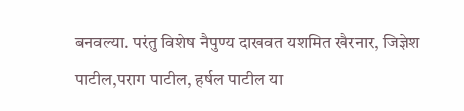बनवल्या. परंतु विशेष नैपुण्य दाखवत यशमित खैरनार, जिज्ञेश पाटील,पराग पाटील, हर्षल पाटील या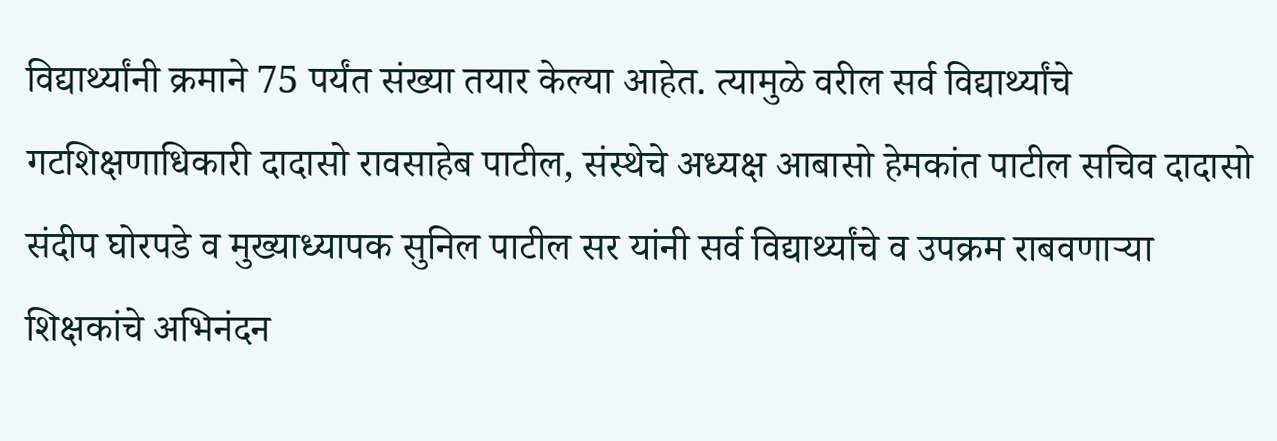विद्यार्थ्यांनी क्रमाने 75 पर्यंत संख्या तयार केल्या आहेत. त्यामुळे वरील सर्व विद्यार्थ्यांचे गटशिक्षणाधिकारी दादासो रावसाहेब पाटील, संस्थेचे अध्यक्ष आबासो हेमकांत पाटील सचिव दादासो संदीप घोरपडे व मुख्याध्यापक सुनिल पाटील सर यांनी सर्व विद्यार्थ्यांचे व उपक्रम राबवणाऱ्या शिक्षकांचे अभिनंदन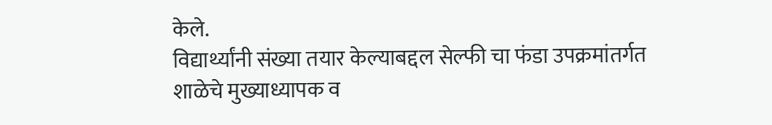केले.
विद्यार्थ्यांनी संख्या तयार केल्याबद्दल सेल्फी चा फंडा उपक्रमांतर्गत शाळेचे मुख्याध्यापक व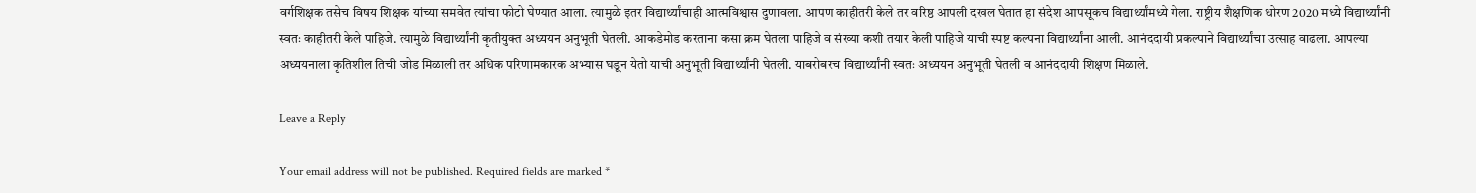वर्गशिक्षक तसेच विषय शिक्षक यांच्या समवेत त्यांचा फोटो घेण्यात आला. त्यामुळे इतर विद्यार्थ्यांचाही आत्मविश्वास दुणावला. आपण काहीतरी केले तर वरिष्ठ आपली दखल घेतात हा संदेश आपसूकच विद्यार्थ्यांमध्ये गेला. राष्ट्रीय शैक्षणिक धोरण 2020 मध्ये विद्यार्थ्यांनी स्वतः काहीतरी केले पाहिजे. त्यामुळे विद्यार्थ्यांनी कृतीयुक्त अध्ययन अनुभूती घेतली. आकडेमोड करताना कसा क्रम घेतला पाहिजे व संख्या कशी तयार केली पाहिजे याची स्पष्ट कल्पना विद्यार्थ्यांना आली. आनंददायी प्रकल्पाने विद्यार्थ्यांचा उत्साह वाढला. आपल्या अध्ययनाला कृतिशील तिची जोड मिळाली तर अधिक परिणामकारक अभ्यास घडून येतो याची अनुभूती विद्यार्थ्यांनी घेतली. याबरोबरच विद्यार्थ्यांनी स्वतः अध्ययन अनुभूती घेतली व आनंददायी शिक्षण मिळाले.

Leave a Reply

Your email address will not be published. Required fields are marked *